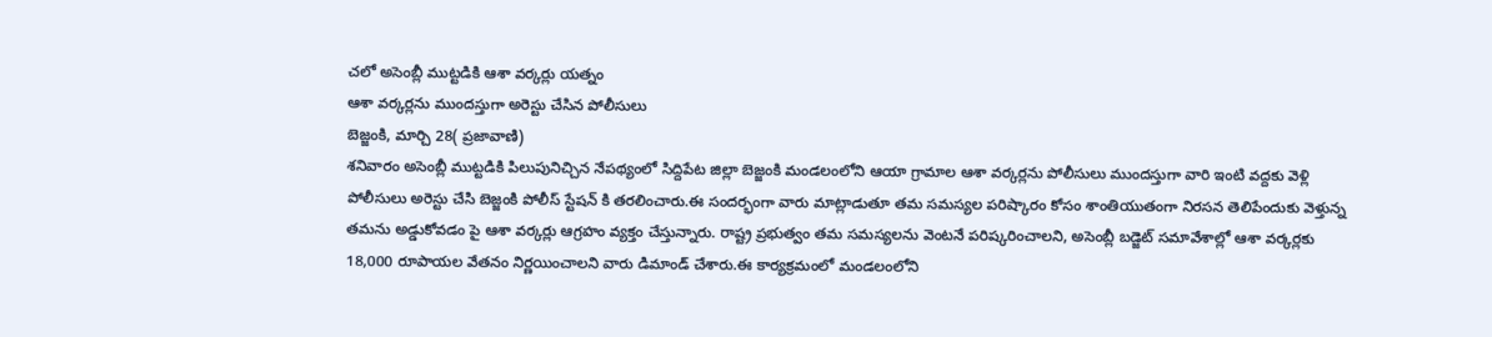చలో అసెంబ్లీ ముట్టడికి ఆశా వర్కర్లు యత్నం
ఆశా వర్కర్లను ముందస్తుగా అరెస్టు చేసిన పోలీసులు
బెజ్జంకి, మార్చి 28( ప్రజావాణి)
శనివారం అసెంబ్లీ ముట్టడికి పిలుపునిచ్చిన నేపథ్యంలో సిద్దిపేట జిల్లా బెజ్జంకి మండలంలోని ఆయా గ్రామాల ఆశా వర్కర్లను పోలీసులు ముందస్తుగా వారి ఇంటి వద్దకు వెళ్లి పోలీసులు అరెస్టు చేసి బెజ్జంకి పోలీస్ స్టేషన్ కి తరలించారు.ఈ సందర్భంగా వారు మాట్లాడుతూ తమ సమస్యల పరిష్కారం కోసం శాంతియుతంగా నిరసన తెలిపేందుకు వెళ్తున్న తమను అడ్డుకోవడం పై ఆశా వర్కర్లు ఆగ్రహం వ్యక్తం చేస్తున్నారు. రాష్ట్ర ప్రభుత్వం తమ సమస్యలను వెంటనే పరిష్కరించాలని, అసెంబ్లీ బడ్జెట్ సమావేశాల్లో ఆశా వర్కర్లకు 18,000 రూపాయల వేతనం నిర్ణయించాలని వారు డిమాండ్ చేశారు.ఈ కార్యక్రమంలో మండలంలోని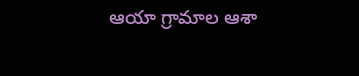ఆయా గ్రామాల ఆశా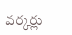వర్కర్లు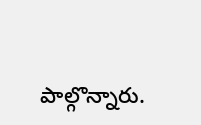పాల్గొన్నారు.